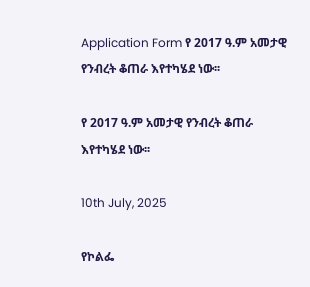Application Form የ 2017 ዓ.ም አመታዊ የንብረት ቆጠራ እየተካሄደ ነው፡፡

የ 2017 ዓ.ም አመታዊ የንብረት ቆጠራ እየተካሄደ ነው፡፡

10th July, 2025

የኮልፌ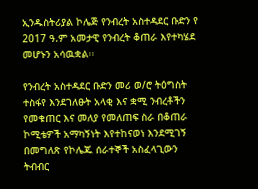ኢንዱስትሪያል ኮሌጅ የንብረት አስተዳደር ቡድን የ 2017 ዓ.ም አመታዊ የንብረት ቆጠራ እየተካሄደ መሆኑን አሳዉቋል፡፡

የንብረት አስተዳደር ቡድን መሪ ወ/ሮ ትዕግስት ተስፋየ እንደገለፁት አላቂ እና ቋሚ ንብረቶችን የመቁጠር እና መለያ የመለጠፍ ስራ በቆጠራ ኮሚቴዎች አማካኝነት እየተከናወነ እንደሚገኝ በመግለጽ የኮሌጁ ሰራተኞች አስፈላጊውን ትብብር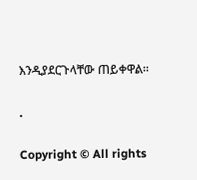እንዲያደርጉላቸው ጠይቀዋል፡፡

.

Copyright © All rights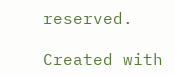reserved.

Created with